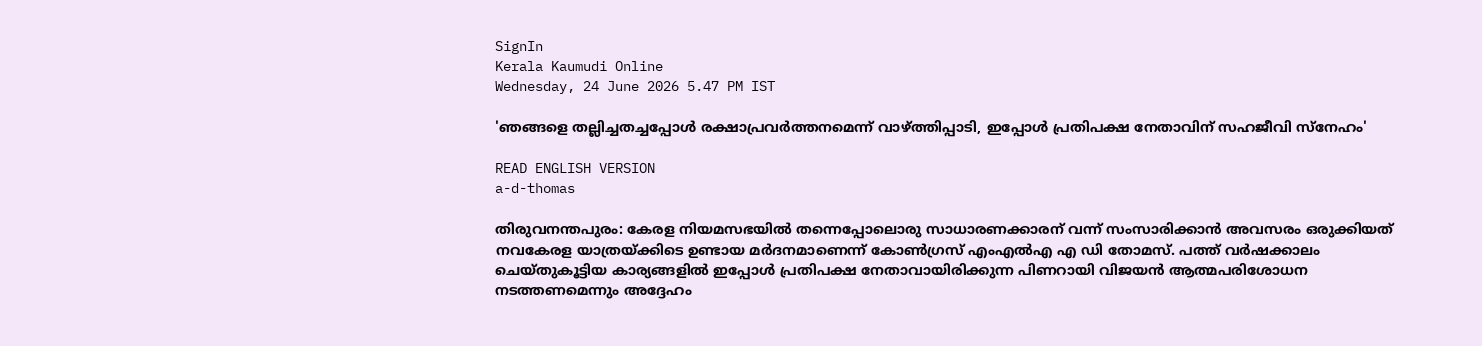SignIn
Kerala Kaumudi Online
Wednesday, 24 June 2026 5.47 PM IST

'ഞങ്ങളെ തല്ലിച്ചതച്ചപ്പോൾ രക്ഷാപ്രവർത്തനമെന്ന് വാഴ്‌ത്തിപ്പാടി, ഇപ്പോൾ പ്രതിപക്ഷ നേതാവിന് സഹജീവി സ്‌നേഹം'

READ ENGLISH VERSION
a-d-thomas

തിരുവനന്തപുരം: കേരള നിയമസഭയിൽ തന്നെപ്പോലൊരു സാധാരണക്കാരന് വന്ന് സംസാരിക്കാൻ അവസരം ഒരുക്കിയത് നവകേരള യാത്രയ്‌ക്കിടെ ഉണ്ടായ മർദനമാണെന്ന് കോൺഗ്രസ് എംഎൽഎ എ ഡി തോമസ്. പത്ത് വർഷക്കാലം ചെയ്‌തുകൂട്ടിയ കാര്യങ്ങളിൽ ഇപ്പോൾ പ്രതിപക്ഷ നേതാവായിരിക്കുന്ന പിണറായി വിജയൻ ആത്മപരിശോധന നടത്തണമെന്നും അദ്ദേഹം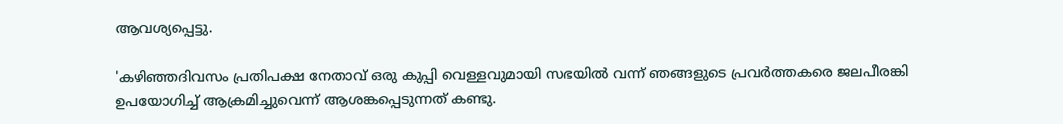ആവശ്യപ്പെട്ടു.

'കഴിഞ്ഞദിവസം പ്രതിപക്ഷ നേതാവ് ഒരു കുപ്പി വെള്ളവുമായി സഭയിൽ വന്ന് ഞങ്ങളുടെ പ്രവർത്തകരെ ജലപീരങ്കി ഉപയോഗിച്ച് ആക്രമിച്ചുവെന്ന് ആശങ്കപ്പെടുന്നത് കണ്ടു.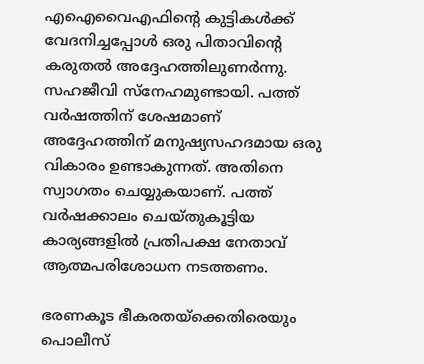എഐവൈഎഫിന്റെ കുട്ടികൾക്ക് വേദനിച്ചപ്പോൾ ഒരു പിതാവിന്റെ കരുതൽ അദ്ദേഹത്തിലുണർന്നു. സഹജീവി സ്‌നേഹമുണ്ടായി. പത്ത് വർഷത്തിന് ശേഷമാണ് അദ്ദേഹത്തിന് മനുഷ്യസഹദമായ ഒരു വികാരം ഉണ്ടാകുന്നത്. അതിനെ സ്വാഗതം ചെയ്യുകയാണ്. പത്ത് വർഷക്കാലം ചെയ്‌തുകൂട്ടിയ കാര്യങ്ങളിൽ പ്രതിപക്ഷ നേതാവ് ആത്മപരിശോധന നടത്തണം.

ഭരണകൂട ഭീകരതയ്‌ക്കെതിരെയും പൊലീസ്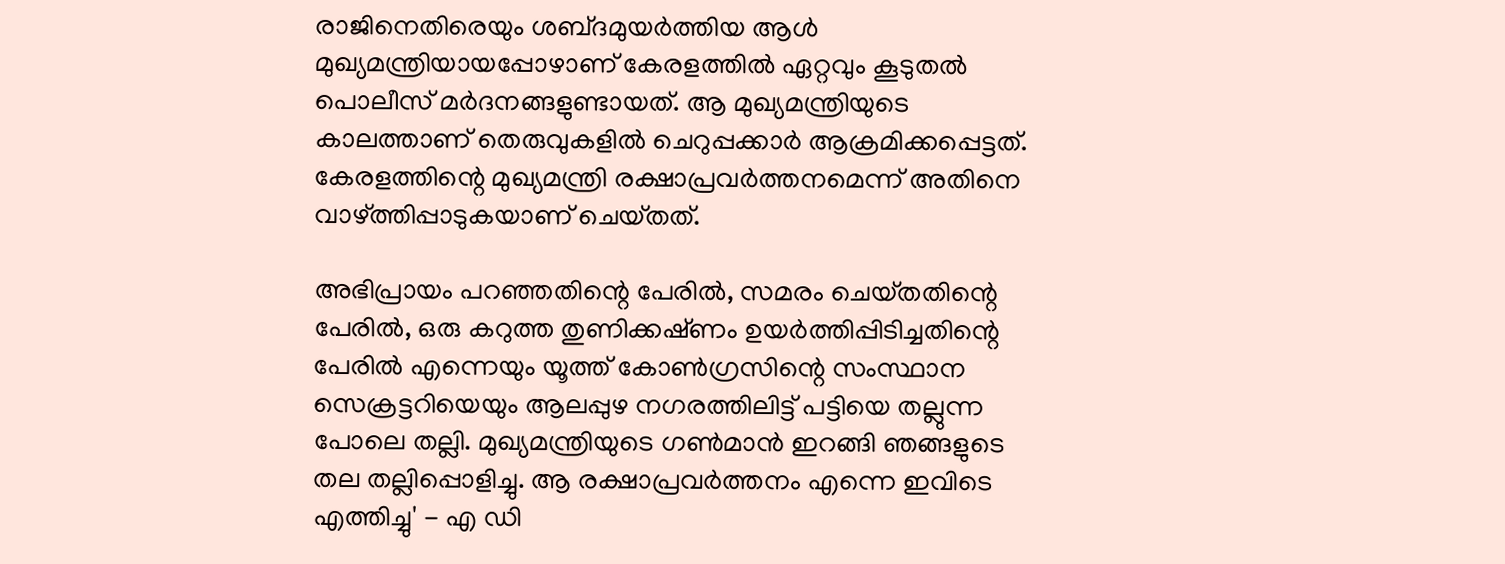രാജിനെതിരെയും ശബ്‌ദമുയർത്തിയ ആൾ മുഖ്യമന്ത്രിയായപ്പോഴാണ് കേരളത്തിൽ ഏറ്റവും കൂടുതൽ പൊലീസ് മർദനങ്ങളുണ്ടായത്. ആ മുഖ്യമന്ത്രിയുടെ കാലത്താണ് തെരുവുകളിൽ ചെറുപ്പക്കാർ ആക്രമിക്കപ്പെട്ടത്. കേരളത്തിന്റെ മുഖ്യമന്ത്രി രക്ഷാപ്രവർത്തനമെന്ന് അതിനെ വാഴ്‌ത്തിപ്പാടുകയാണ് ചെയ്‌തത്.

അഭിപ്രായം പറഞ്ഞതിന്റെ പേരിൽ, സമരം ചെയ്‌തതിന്റെ പേരിൽ, ഒരു കറുത്ത തുണിക്കഷ്‌ണം ഉയർത്തിപ്പിടിച്ചതിന്റെ പേരിൽ എന്നെയും യൂത്ത് കോൺഗ്രസിന്റെ സംസ്ഥാന സെക്രട്ടറിയെയും ആലപ്പുഴ നഗരത്തിലിട്ട് പട്ടിയെ തല്ലുന്ന പോലെ തല്ലി. മുഖ്യമന്ത്രിയുടെ ഗൺമാൻ ഇറങ്ങി ഞങ്ങളുടെ തല തല്ലിപ്പൊളിച്ചു. ആ രക്ഷാപ്രവ‌ർത്തനം എന്നെ ഇവിടെ എത്തിച്ചു' - എ ഡി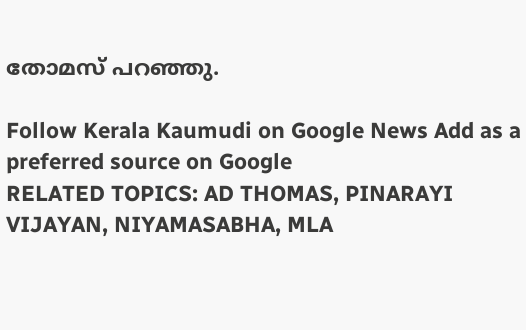തോമസ് പറഞ്ഞു.

Follow Kerala Kaumudi on Google News Add as a preferred source on Google
RELATED TOPICS: AD THOMAS, PINARAYI VIJAYAN, NIYAMASABHA, MLA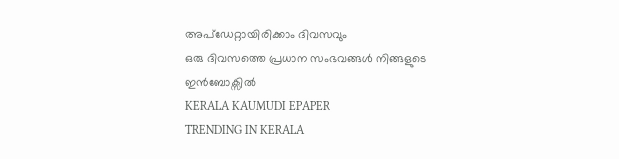അപ്ഡേറ്റായിരിക്കാം ദിവസവും
ഒരു ദിവസത്തെ പ്രധാന സംഭവങ്ങൾ നിങ്ങളുടെ ഇൻബോക്സിൽ
KERALA KAUMUDI EPAPER
TRENDING IN KERALA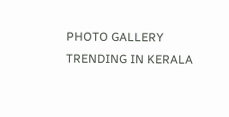PHOTO GALLERY
TRENDING IN KERALA